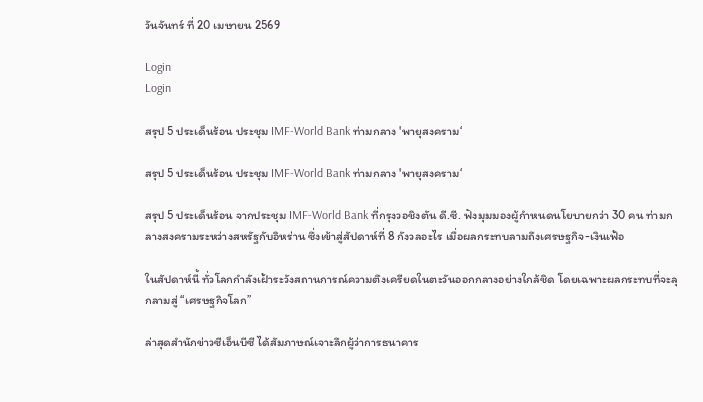วันจันทร์ ที่ 20 เมษายน 2569

Login
Login

สรุป 5 ประเด็นร้อน ประชุม IMF-World Bank ท่ามกลาง 'พายุสงคราม‘

สรุป 5 ประเด็นร้อน ประชุม IMF-World Bank ท่ามกลาง 'พายุสงคราม‘

สรุป 5 ประเด็นร้อน จากประชุม IMF-World Bank ที่กรุงวอชิงตัน ดี.ซี. ฟังมุมมองผู้กำหนดนโยบายกว่า 30 คน ท่ามกลางสงครามระหว่างสหรัฐกับอิหร่าน ซึ่งเข้าสู่สัปดาห์ที่ 8 กังวลอะไร เมื่อผลกระทบลามถึงเศรษฐกิจ-เงินเฟ้อ

ในสัปดาห์นี้ ทั่วโลกกำลังเฝ้าระวังสถานการณ์ความตึงเครียดในตะวันออกกลางอย่างใกล้ชิด โดยเฉพาะผลกระทบที่จะลุกลามสู่ “เศรษฐกิจโลก”

ล่าสุดสำนักข่าวซีเอ็นบีซี ได้สัมภาษณ์เจาะลึกผู้ว่าการธนาคาร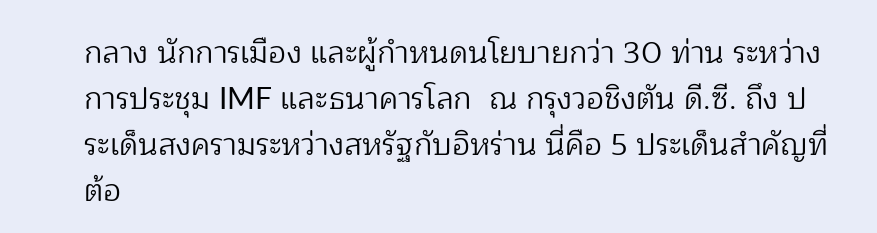กลาง นักการเมือง และผู้กำหนดนโยบายกว่า 30 ท่าน ระหว่างการประชุม IMF และธนาคารโลก  ณ กรุงวอชิงตัน ดี.ซี. ถึง ประเด็นสงครามระหว่างสหรัฐกับอิหร่าน นี่คือ 5 ประเด็นสำคัญที่ต้อ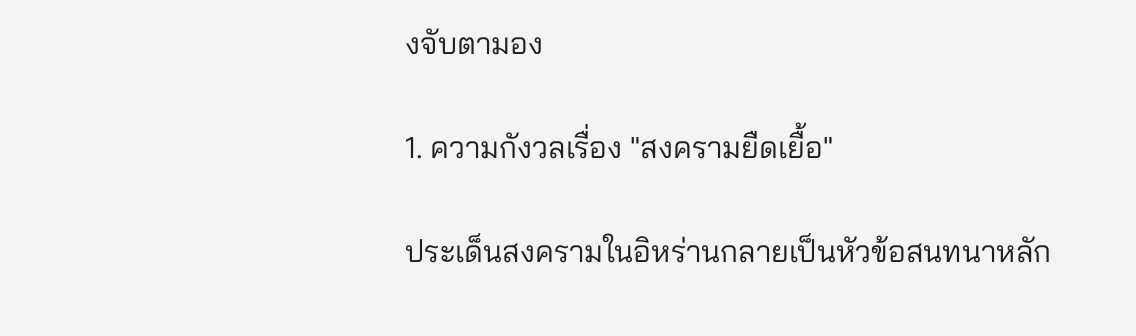งจับตามอง

1. ความกังวลเรื่อง "สงครามยืดเยื้อ"

ประเด็นสงครามในอิหร่านกลายเป็นหัวข้อสนทนาหลัก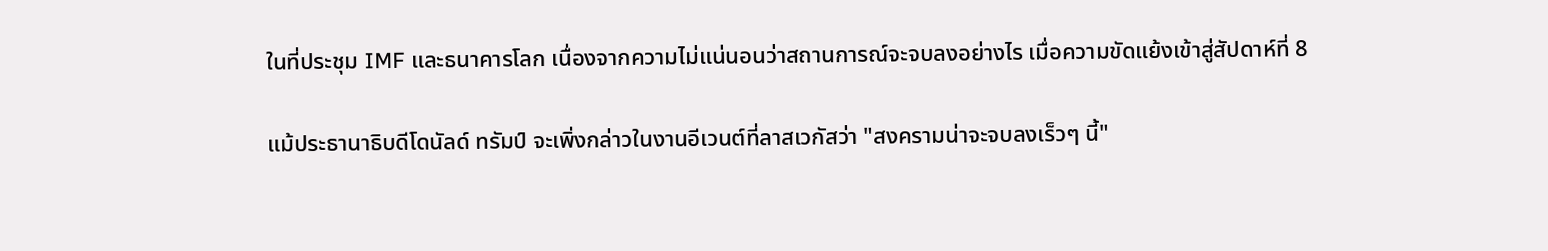ในที่ประชุม IMF และธนาคารโลก เนื่องจากความไม่แน่นอนว่าสถานการณ์จะจบลงอย่างไร เมื่อความขัดแย้งเข้าสู่สัปดาห์ที่ 8

แม้ประธานาธิบดีโดนัลด์ ทรัมป์ จะเพิ่งกล่าวในงานอีเวนต์ที่ลาสเวกัสว่า "สงครามน่าจะจบลงเร็วๆ นี้"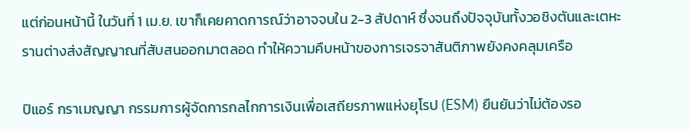แต่ก่อนหน้านี้ ในวันที่ 1 เม.ย. เขาก็เคยคาดการณ์ว่าอาจจบใน 2-3 สัปดาห์ ซึ่งจนถึงปัจจุบันทั้งวอชิงตันและเตหะรานต่างส่งสัญญาณที่สับสนออกมาตลอด ทำให้ความคืบหน้าของการเจรจาสันติภาพยังคงคลุมเครือ

ปิแอร์ กราเมญญา กรรมการผู้จัดการกลไกการเงินเพื่อเสถียรภาพแห่งยุโรป (ESM) ยืนยันว่าไม่ต้องรอ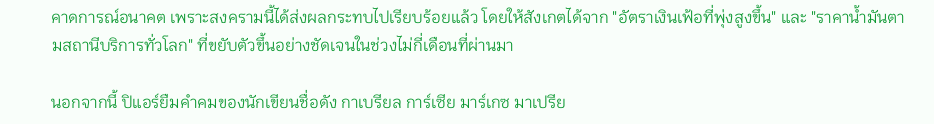คาดการณ์อนาคต เพราะสงครามนี้ได้ส่งผลกระทบไปเรียบร้อยแล้ว โดยให้สังเกตได้จาก "อัตราเงินเฟ้อที่พุ่งสูงขึ้น" และ "ราคาน้ำมันตามสถานีบริการทั่วโลก" ที่ขยับตัวขึ้นอย่างชัดเจนในช่วงไม่กี่เดือนที่ผ่านมา

นอกจากนี้ ปิแอร์ยืมคำคมของนักเขียนชื่อดัง กาเบรียล การ์เซีย มาร์เกซ มาเปรีย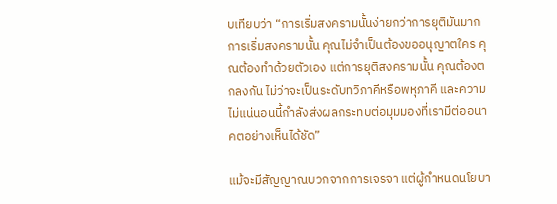บเทียบว่า “การเริ่มสงครามนั้นง่ายกว่าการยุติมันมาก การเริ่มสงครามนั้น คุณไม่จำเป็นต้องขออนุญาตใคร คุณต้องทำด้วยตัวเอง แต่การยุติสงครามนั้น คุณต้องตกลงกัน ไม่ว่าจะเป็นระดับทวิภาคีหรือพหุภาคี และความไม่แน่นอนนี้กำลังส่งผลกระทบต่อมุมมองที่เรามีต่ออนาคตอย่างเห็นได้ชัด”

แม้จะมีสัญญาณบวกจากการเจรจา แต่ผู้กำหนดนโยบา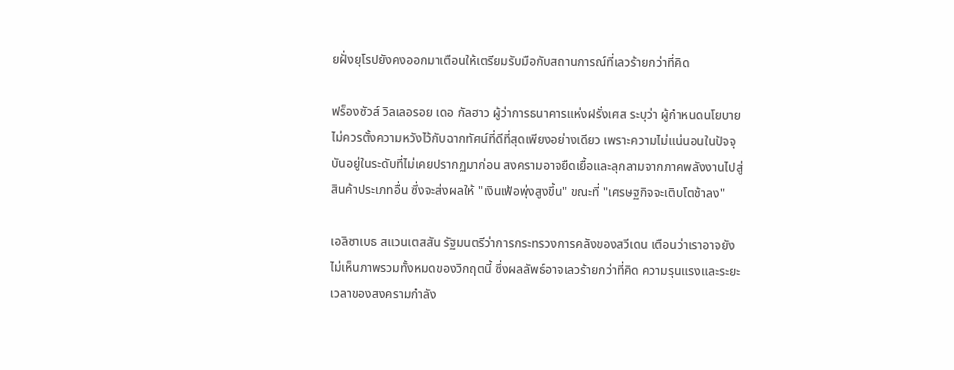ยฝั่งยุโรปยังคงออกมาเตือนให้เตรียมรับมือกับสถานการณ์ที่เลวร้ายกว่าที่คิด

ฟร็องซัวส์ วิลเลอรอย เดอ กัลฮาว ผู้ว่าการธนาคารแห่งฝรั่งเศส ระบุว่า ผู้กำหนดนโยบายไม่ควรตั้งความหวังไว้กับฉากทัศน์ที่ดีที่สุดเพียงอย่างเดียว เพราะความไม่แน่นอนในปัจจุบันอยู่ในระดับที่ไม่เคยปรากฏมาก่อน สงครามอาจยืดเยื้อและลุกลามจากภาคพลังงานไปสู่สินค้าประเภทอื่น ซึ่งจะส่งผลให้ "เงินเฟ้อพุ่งสูงขึ้น" ขณะที่ "เศรษฐกิจจะเติบโตช้าลง"

เอลิซาเบธ สแวนเตสสัน รัฐมนตรีว่าการกระทรวงการคลังของสวีเดน เตือนว่าเราอาจยังไม่เห็นภาพรวมทั้งหมดของวิกฤตนี้ ซึ่งผลลัพธ์อาจเลวร้ายกว่าที่คิด ความรุนแรงและระยะเวลาของสงครามกำลัง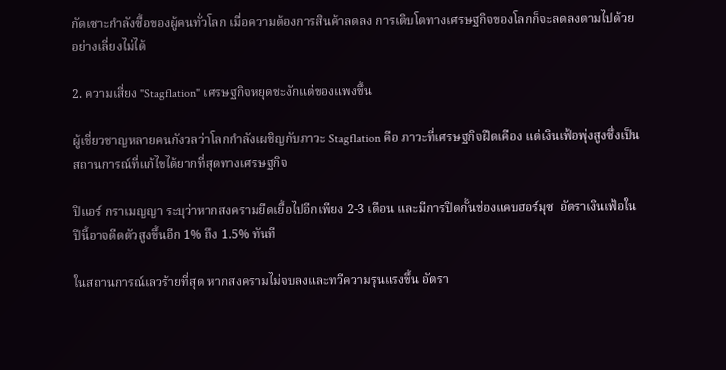กัดเซาะกำลังซื้อของผู้คนทั่วโลก เมื่อความต้องการสินค้าลดลง การเติบโตทางเศรษฐกิจของโลกก็จะลดลงตามไปด้วยอย่างเลี่ยงไม่ได้

2. ความเสี่ยง "Stagflation" เศรษฐกิจหยุดชะงักแต่ของแพงขึ้น

ผู้เชี่ยวชาญหลายคนกังวลว่าโลกกำลังเผชิญกับภาวะ Stagflation คือ ภาวะที่เศรษฐกิจฝืดเคือง แต่เงินเฟ้อพุ่งสูงซึ่งเป็นสถานการณ์ที่แก้ไขได้ยากที่สุดทางเศรษฐกิจ

ปิแอร์ กราเมญญา ระบุว่าหากสงครามยืดเยื้อไปอีกเพียง 2-3 เดือน และมีการปิดกั้นช่องแคบฮอร์มุซ  อัตราเงินเฟ้อในปีนี้อาจดีดตัวสูงขึ้นอีก 1% ถึง 1.5% ทันที

ในสถานการณ์เลวร้ายที่สุด หากสงครามไม่จบลงและทวีความรุนแรงขึ้น อัตรา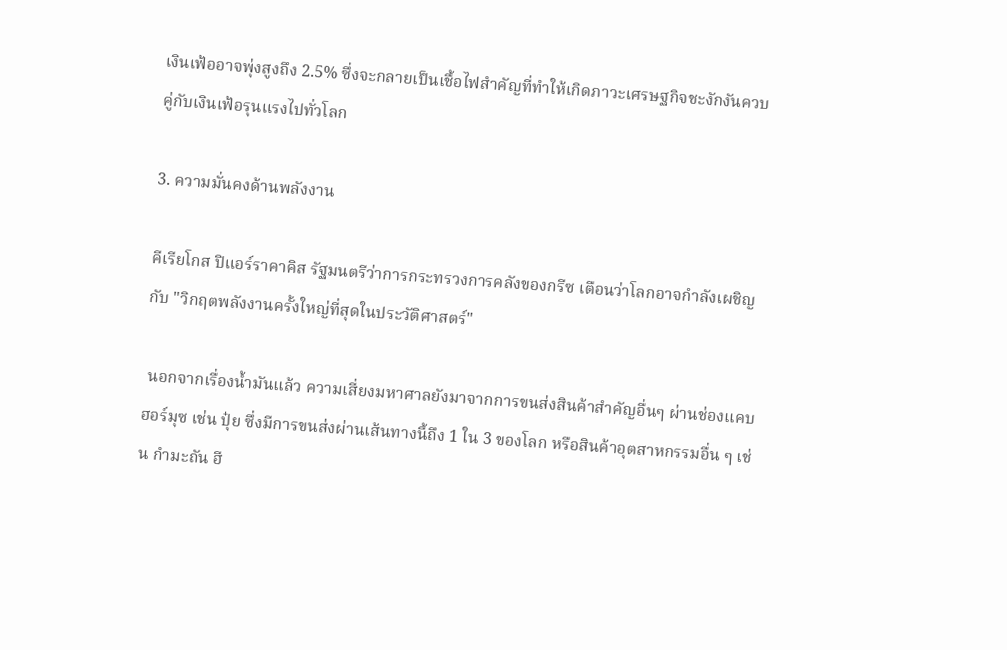เงินเฟ้ออาจพุ่งสูงถึง 2.5% ซึ่งจะกลายเป็นเชื้อไฟสำคัญที่ทำให้เกิดภาวะเศรษฐกิจชะงักงันควบคู่กับเงินเฟ้อรุนแรงไปทั่วโลก

3. ความมั่นคงด้านพลังงาน

คีเรียโกส ปิแอร์ราคาคิส รัฐมนตรีว่าการกระทรวงการคลังของกรีซ เตือนว่าโลกอาจกำลังเผชิญกับ "วิกฤตพลังงานครั้งใหญ่ที่สุดในประวัติศาสตร์"

 นอกจากเรื่องน้ำมันแล้ว ความเสี่ยงมหาศาลยังมาจากการขนส่งสินค้าสำคัญอื่นๆ ผ่านช่องแคบฮอร์มุซ เช่น ปุ๋ย ซึ่งมีการขนส่งผ่านเส้นทางนี้ถึง 1 ใน 3 ของโลก หรือสินค้าอุตสาหกรรมอื่น ๆ เช่น กำมะถัน ฮี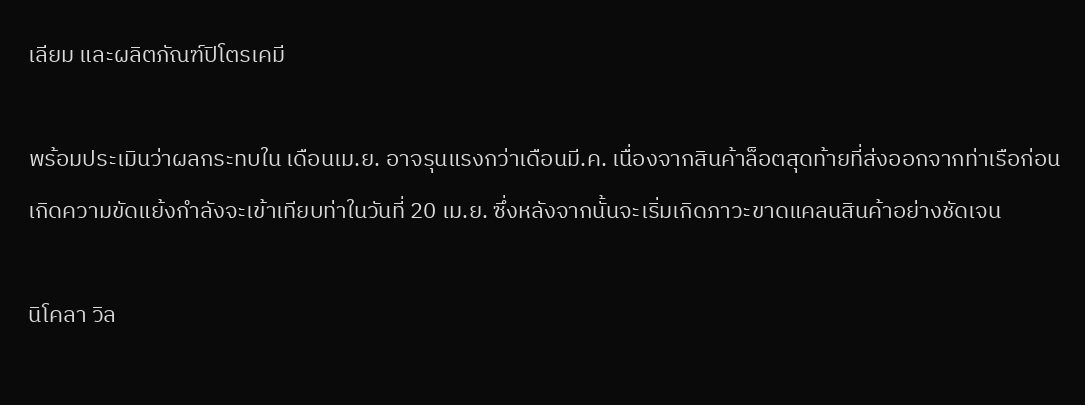เลียม และผลิตภัณฑ์ปิโตรเคมี

พร้อมประเมินว่าผลกระทบใน เดือนเม.ย. อาจรุนแรงกว่าเดือนมี.ค. เนื่องจากสินค้าล็อตสุดท้ายที่ส่งออกจากท่าเรือก่อนเกิดความขัดแย้งกำลังจะเข้าเทียบท่าในวันที่ 20 เม.ย. ซึ่งหลังจากนั้นจะเริ่มเกิดภาวะขาดแคลนสินค้าอย่างชัดเจน

นิโคลา วิล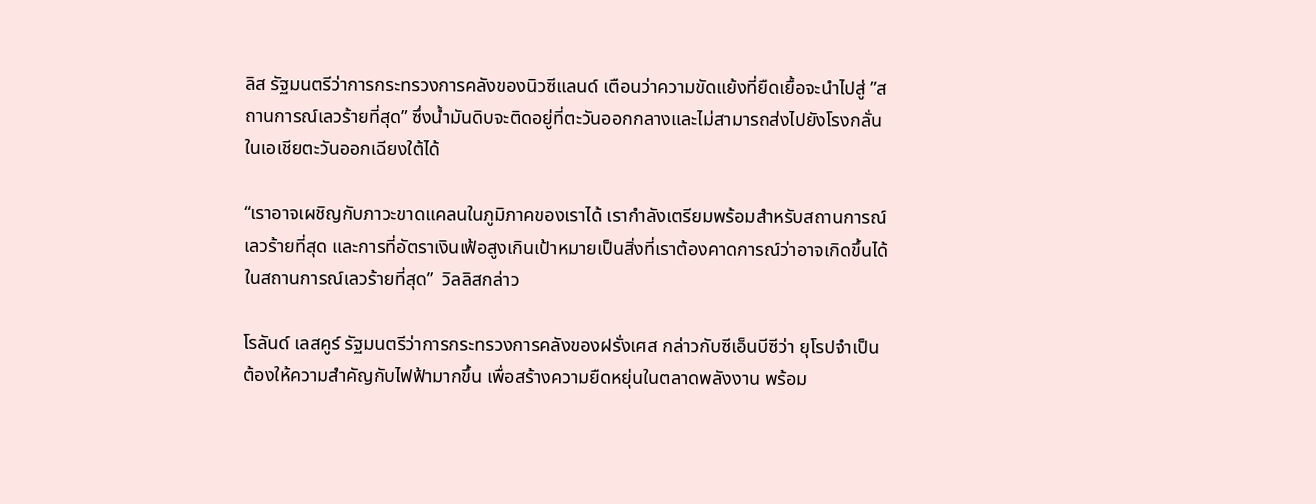ลิส รัฐมนตรีว่าการกระทรวงการคลังของนิวซีแลนด์ เตือนว่าความขัดแย้งที่ยืดเยื้อจะนำไปสู่ ”สถานการณ์เลวร้ายที่สุด” ซึ่งน้ำมันดิบจะติดอยู่ที่ตะวันออกกลางและไม่สามารถส่งไปยังโรงกลั่นในเอเชียตะวันออกเฉียงใต้ได้

“เราอาจเผชิญกับภาวะขาดแคลนในภูมิภาคของเราได้ เรากำลังเตรียมพร้อมสำหรับสถานการณ์เลวร้ายที่สุด และการที่อัตราเงินเฟ้อสูงเกินเป้าหมายเป็นสิ่งที่เราต้องคาดการณ์ว่าอาจเกิดขึ้นได้ในสถานการณ์เลวร้ายที่สุด”  วิลลิสกล่าว

โรลันด์ เลสคูร์ รัฐมนตรีว่าการกระทรวงการคลังของฝรั่งเศส กล่าวกับซีเอ็นบีซีว่า ยุโรปจำเป็นต้องให้ความสำคัญกับไฟฟ้ามากขึ้น เพื่อสร้างความยืดหยุ่นในตลาดพลังงาน พร้อม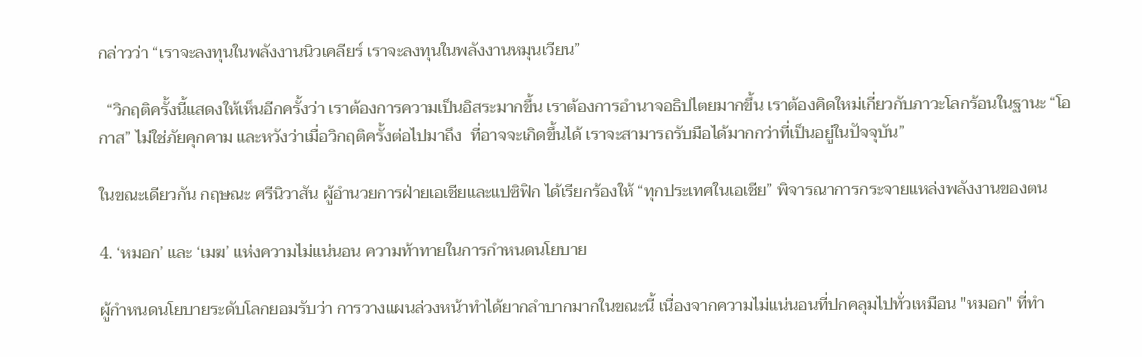กล่าวว่า “เราจะลงทุนในพลังงานนิวเคลียร์ เราจะลงทุนในพลังงานหมุนเวียน”

  “วิกฤติครั้งนี้แสดงให้เห็นอีกครั้งว่า เราต้องการความเป็นอิสระมากขึ้น เราต้องการอำนาจอธิปไตยมากขึ้น เราต้องคิดใหม่เกี่ยวกับภาวะโลกร้อนในฐานะ “โอกาส” ไม่ใช่ภัยคุกคาม และหวังว่าเมื่อวิกฤติครั้งต่อไปมาถึง  ที่อาจจะเกิดขึ้นได้ เราจะสามารถรับมือได้มากกว่าที่เป็นอยู่ในปัจจุบัน”

ในขณะเดียวกัน กฤษณะ ศรีนิวาสัน ผู้อำนวยการฝ่ายเอเชียและแปซิฟิก ได้เรียกร้องให้ “ทุกประเทศในเอเชีย” พิจารณาการกระจายแหล่งพลังงานของตน

4. ‘หมอก’ และ ‘เมฆ’ แห่งความไม่แน่นอน ความท้าทายในการกำหนดนโยบาย

ผู้กำหนดนโยบายระดับโลกยอมรับว่า การวางแผนล่วงหน้าทำได้ยากลำบากมากในขณะนี้ เนื่องจากความไม่แน่นอนที่ปกคลุมไปทั่วเหมือน "หมอก" ที่ทำ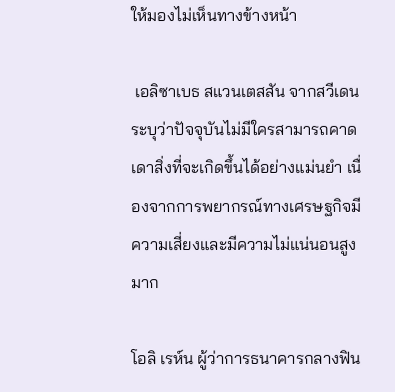ให้มองไม่เห็นทางข้างหน้า

 เอลิซาเบธ สแวนเตสสัน จากสวีเดน ระบุว่าปัจจุบันไม่มีใครสามารถคาดเดาสิ่งที่จะเกิดขึ้นได้อย่างแม่นยำ เนื่องจากการพยากรณ์ทางเศรษฐกิจมีความเสี่ยงและมีความไม่แน่นอนสูงมาก

โอลิ เรห์น ผู้ว่าการธนาคารกลางฟิน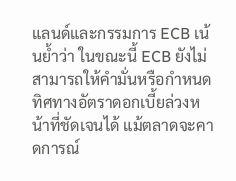แลนด์และกรรมการ ECB เน้นย้ำว่า ในขณะนี้ ECB ยังไม่สามารถให้คำมั่นหรือกำหนดทิศทางอัตราดอกเบี้ยล่วงหน้าที่ชัดเจนได้ แม้ตลาดจะคาดการณ์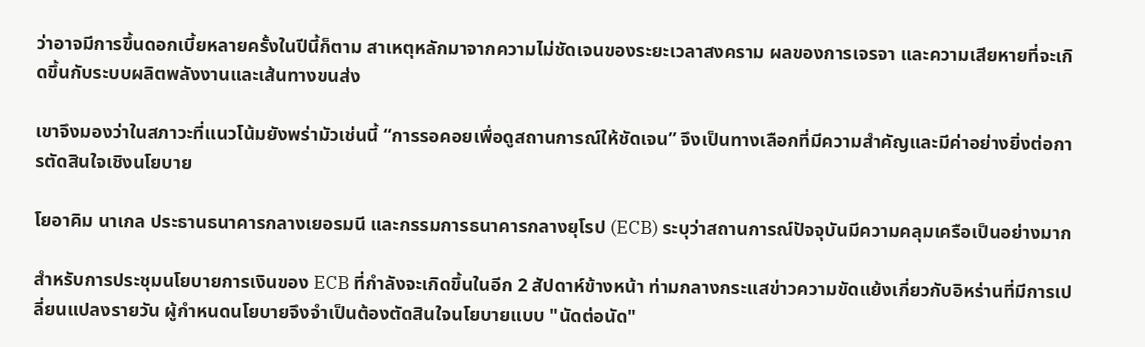ว่าอาจมีการขึ้นดอกเบี้ยหลายครั้งในปีนี้ก็ตาม สาเหตุหลักมาจากความไม่ชัดเจนของระยะเวลาสงคราม ผลของการเจรจา และความเสียหายที่จะเกิดขึ้นกับระบบผลิตพลังงานและเส้นทางขนส่ง

เขาจึงมองว่าในสภาวะที่แนวโน้มยังพร่ามัวเช่นนี้ “การรอคอยเพื่อดูสถานการณ์ให้ชัดเจน” จึงเป็นทางเลือกที่มีความสำคัญและมีค่าอย่างยิ่งต่อการตัดสินใจเชิงนโยบาย

โยอาคิม นาเกล ประธานธนาคารกลางเยอรมนี และกรรมการธนาคารกลางยุโรป (ECB) ระบุว่าสถานการณ์ปัจจุบันมีความคลุมเครือเป็นอย่างมาก

สำหรับการประชุมนโยบายการเงินของ ECB ที่กำลังจะเกิดขึ้นในอีก 2 สัปดาห์ข้างหน้า ท่ามกลางกระแสข่าวความขัดแย้งเกี่ยวกับอิหร่านที่มีการเปลี่ยนแปลงรายวัน ผู้กำหนดนโยบายจึงจำเป็นต้องตัดสินใจนโยบายแบบ "นัดต่อนัด"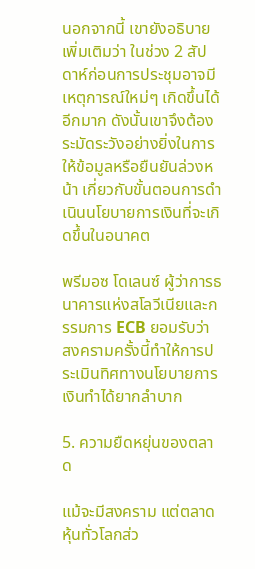นอกจากนี้ เขายังอธิบายเพิ่มเติมว่า ในช่วง 2 สัปดาห์ก่อนการประชุมอาจมีเหตุการณ์ใหม่ๆ เกิดขึ้นได้อีกมาก ดังนั้นเขาจึงต้องระมัดระวังอย่างยิ่งในการให้ข้อมูลหรือยืนยันล่วงหน้า เกี่ยวกับขั้นตอนการดำเนินนโยบายการเงินที่จะเกิดขึ้นในอนาคต

พรีมอซ โดเลนซ์ ผู้ว่าการธนาคารแห่งสโลวีเนียและกรรมการ ECB ยอมรับว่า สงครามครั้งนี้ทำให้การประเมินทิศทางนโยบายการเงินทำได้ยากลำบาก

5. ความยืดหยุ่นของตลาด

แม้จะมีสงคราม แต่ตลาดหุ้นทั่วโลกส่ว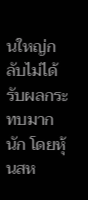นใหญ่กลับไม่ได้รับผลกระทบมากนัก โดยหุ้นสห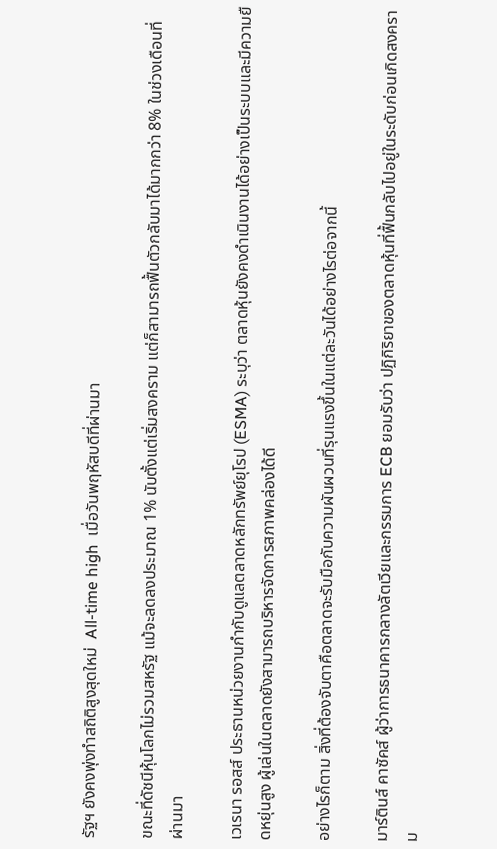รัฐฯ ยังคงพุ่งทำสถิติสูงสุดใหม่  All-time high  เมื่อวันพฤหัสบดีที่ผ่านมา

ขณะที่ดัชนีหุ้นโลกไม่รวมสหรัฐ แม้จะลดลงประมาณ 1% นับตั้งแต่เริ่มสงคราม แต่ก็สามารถฟื้นตัวกลับมาได้มากกว่า 8% ในช่วงเดือนที่ผ่านมา

เวเรนา รอสส์ ประธานหน่วยงานกำกับดูแลตลาดหลักทรัพย์ยุโรป (ESMA) ระบุว่า ตลาดหุ้นยังคงดำเนินงานได้อย่างเป็นระบบและมีความยืดหยุ่นสูง ผู้เล่นในตลาดยังสามารถบริหารจัดการสภาพคล่องได้ดี

อย่างไรก็ตาม สิ่งที่ต้องจับตาคือตลาดจะรับมือกับความผันผวนที่รุนแรงขึ้นในแต่ละวันได้อย่างไรต่อจากนี้

มาร์ตินส์ คาซัคส์ ผู้ว่าการธนาคารกลางลัตเวียและกรรมการ ECB ยอมรับว่า ปฏิกิริยาของตลาดหุ้นที่ฟื้นกลับไปอยู่ในระดับก่อนเกิดสงคราม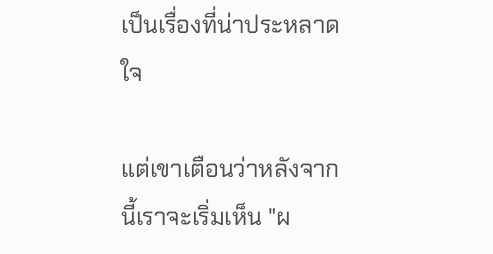เป็นเรื่องที่น่าประหลาดใจ

แต่เขาเตือนว่าหลังจากนี้เราจะเริ่มเห็น "ผ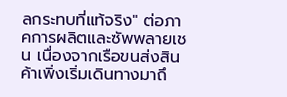ลกระทบที่แท้จริง" ต่อภาคการผลิตและซัพพลายเชน เนื่องจากเรือขนส่งสินค้าเพิ่งเริ่มเดินทางมาถึ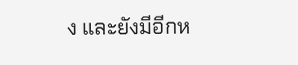ง และยังมีอีกห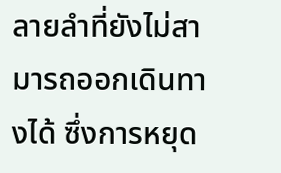ลายลำที่ยังไม่สามารถออกเดินทางได้ ซึ่งการหยุด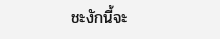ชะงักนี้จะ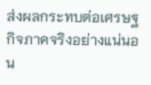ส่งผลกระทบต่อเศรษฐกิจภาคจริงอย่างแน่นอน